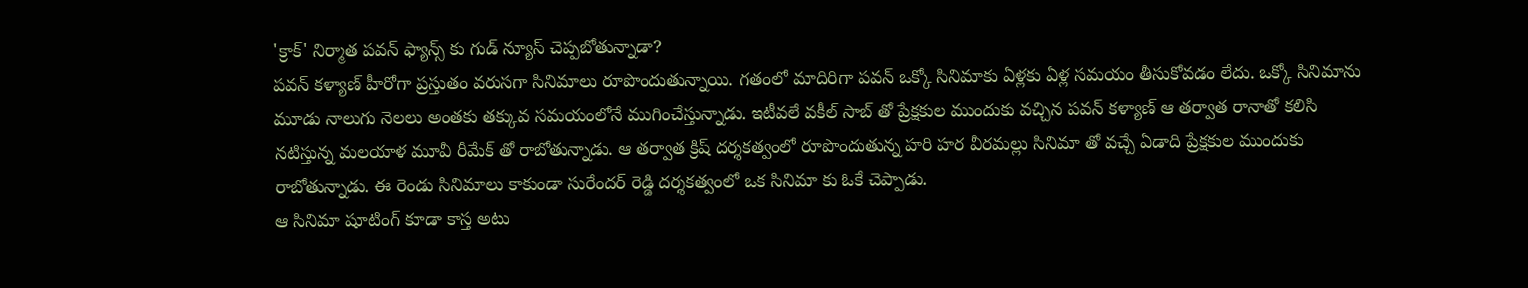'క్రాక్' నిర్మాత పవన్ ఫ్యాన్స్ కు గుడ్ న్యూస్ చెప్పబోతున్నాడా?
పవన్ కళ్యాణ్ హీరోగా ప్రస్తుతం వరుసగా సినిమాలు రూపొందుతున్నాయి. గతంలో మాదిరిగా పవన్ ఒక్కో సినిమాకు ఏళ్లకు ఏళ్ల సమయం తీసుకోవడం లేదు. ఒక్కో సినిమాను మూడు నాలుగు నెలలు అంతకు తక్కువ సమయంలోనే ముగించేస్తున్నాడు. ఇటీవలే వకీల్ సాబ్ తో ప్రేక్షకుల ముందుకు వచ్చిన పవన్ కళ్యాణ్ ఆ తర్వాత రానాతో కలిసి నటిస్తున్న మలయాళ మూవీ రీమేక్ తో రాబోతున్నాడు. ఆ తర్వాత క్రిష్ దర్శకత్వంలో రూపొందుతున్న హరి హర వీరమల్లు సినిమా తో వచ్చే ఏడాది ప్రేక్షకుల ముందుకు రాబోతున్నాడు. ఈ రెండు సినిమాలు కాకుండా సురేందర్ రెడ్డి దర్శకత్వంలో ఒక సినిమా కు ఓకే చెప్పాడు.
ఆ సినిమా షూటింగ్ కూడా కాస్త అటు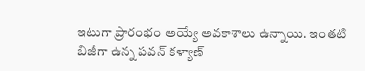ఇటుగా ప్రారంభం అయ్యే అవకాశాలు ఉన్నాయి. ఇంతటి బిజీగా ఉన్న పవన్ కళ్యాణ్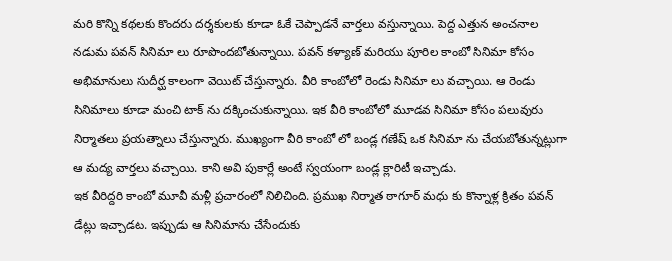మరి కొన్ని కథలకు కొందరు దర్శకులకు కూడా ఓకే చెప్పాడనే వార్తలు వస్తున్నాయి. పెద్ద ఎత్తున అంచనాల నడుమ పవన్ సినిమా లు రూపొందబోతున్నాయి. పవన్ కళ్యాణ్ మరియు పూరిల కాంబో సినిమా కోసం అభిమానులు సుదీర్ఘ కాలంగా వెయిట్ చేస్తున్నారు. వీరి కాంబోలో రెండు సినిమా లు వచ్చాయి. ఆ రెండు సినిమాలు కూడా మంచి టాక్ ను దక్కించుకున్నాయి. ఇక వీరి కాంబోలో మూడవ సినిమా కోసం పలువురు నిర్మాతలు ప్రయత్నాలు చేస్తున్నారు. ముఖ్యంగా వీరి కాంబో లో బండ్ల గణేష్ ఒక సినిమా ను చేయబోతున్నట్లుగా ఆ మద్య వార్తలు వచ్చాయి. కాని అవి పుకార్లే అంటే స్వయంగా బండ్ల క్లారిటీ ఇచ్చాడు.
ఇక వీరిద్దరి కాంబో మూవీ మళ్లీ ప్రచారంలో నిలిచింది. ప్రముఖ నిర్మాత ఠాగూర్ మధు కు కొన్నాళ్ల క్రితం పవన్ డేట్లు ఇచ్చాడట. ఇప్పుడు ఆ సినిమాను చేసేందుకు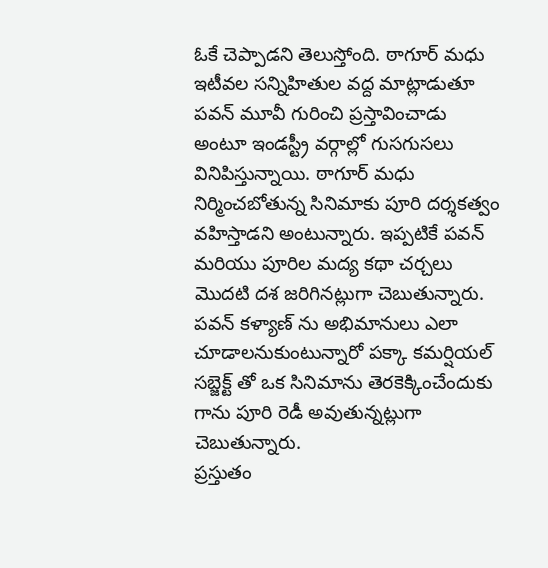ఓకే చెప్పాడని తెలుస్తోంది. ఠాగూర్ మధు ఇటీవల సన్నిహితుల వద్ద మాట్లాడుతూ పవన్ మూవీ గురించి ప్రస్తావించాడు అంటూ ఇండస్ట్రీ వర్గాల్లో గుసగుసలు వినిపిస్తున్నాయి. ఠాగూర్ మధు నిర్మించబోతున్న సినిమాకు పూరి దర్శకత్వం వహిస్తాడని అంటున్నారు. ఇప్పటికే పవన్ మరియు పూరిల మద్య కథా చర్చలు మొదటి దశ జరిగినట్లుగా చెబుతున్నారు. పవన్ కళ్యాణ్ ను అభిమానులు ఎలా చూడాలనుకుంటున్నారో పక్కా కమర్షియల్ సబ్జెక్ట్ తో ఒక సినిమాను తెరకెక్కించేందుకు గాను పూరి రెడీ అవుతున్నట్లుగా చెబుతున్నారు.
ప్రస్తుతం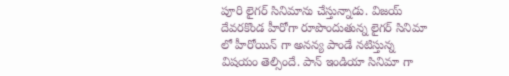పూరి లైగర్ సినిమాను చేస్తున్నాడు. విజయ్ దేవరకొండ హీరోగా రూపొందుతున్న లైగర్ సినిమా లో హీరోయిన్ గా అనన్య పాండే నటిస్తున్న విషయం తెల్సిందే. పాన్ ఇండియా సినిమా గా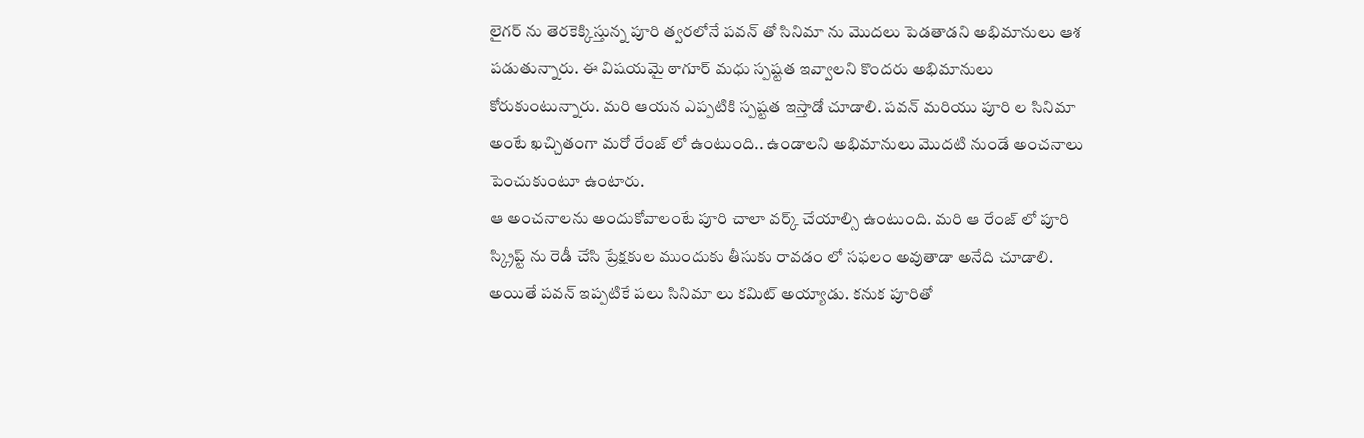లైగర్ ను తెరకెక్కిస్తున్న పూరి త్వరలోనే పవన్ తో సినిమా ను మొదలు పెడతాడని అభిమానులు ఆశ పడుతున్నారు. ఈ విషయమై ఠాగూర్ మధు స్పష్టత ఇవ్వాలని కొందరు అభిమానులు కోరుకుంటున్నారు. మరి ఆయన ఎప్పటికి స్పష్టత ఇస్తాడో చూడాలి. పవన్ మరియు పూరి ల సినిమా అంటే ఖచ్చితంగా మరో రేంజ్ లో ఉంటుంది.. ఉండాలని అభిమానులు మొదటి నుండే అంచనాలు పెంచుకుంటూ ఉంటారు.
ఆ అంచనాలను అందుకోవాలంటే పూరి చాలా వర్క్ చేయాల్సి ఉంటుంది. మరి ఆ రేంజ్ లో పూరి స్క్రిప్ట్ ను రెడీ చేసి ప్రేక్షకుల ముందుకు తీసుకు రావడం లో సఫలం అవుతాడా అనేది చూడాలి. అయితే పవన్ ఇప్పటికే పలు సినిమా లు కమిట్ అయ్యాడు. కనుక పూరితో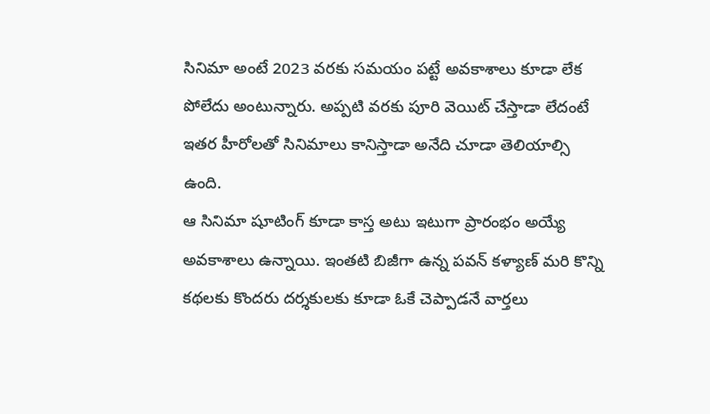సినిమా అంటే 2023 వరకు సమయం పట్టే అవకాశాలు కూడా లేక పోలేదు అంటున్నారు. అప్పటి వరకు పూరి వెయిట్ చేస్తాడా లేదంటే ఇతర హీరోలతో సినిమాలు కానిస్తాడా అనేది చూడా తెలియాల్సి ఉంది.
ఆ సినిమా షూటింగ్ కూడా కాస్త అటు ఇటుగా ప్రారంభం అయ్యే అవకాశాలు ఉన్నాయి. ఇంతటి బిజీగా ఉన్న పవన్ కళ్యాణ్ మరి కొన్ని కథలకు కొందరు దర్శకులకు కూడా ఓకే చెప్పాడనే వార్తలు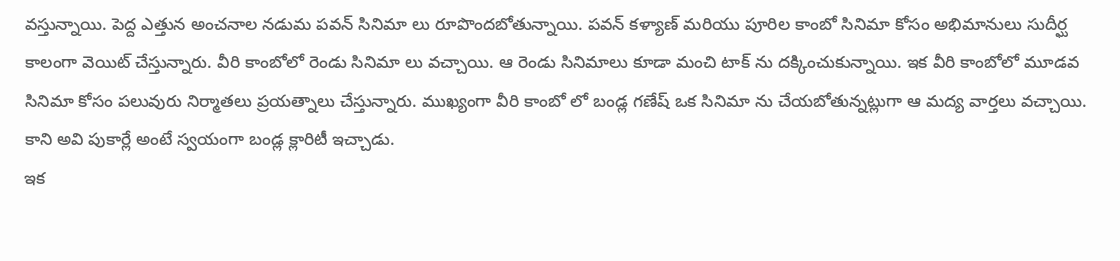వస్తున్నాయి. పెద్ద ఎత్తున అంచనాల నడుమ పవన్ సినిమా లు రూపొందబోతున్నాయి. పవన్ కళ్యాణ్ మరియు పూరిల కాంబో సినిమా కోసం అభిమానులు సుదీర్ఘ కాలంగా వెయిట్ చేస్తున్నారు. వీరి కాంబోలో రెండు సినిమా లు వచ్చాయి. ఆ రెండు సినిమాలు కూడా మంచి టాక్ ను దక్కించుకున్నాయి. ఇక వీరి కాంబోలో మూడవ సినిమా కోసం పలువురు నిర్మాతలు ప్రయత్నాలు చేస్తున్నారు. ముఖ్యంగా వీరి కాంబో లో బండ్ల గణేష్ ఒక సినిమా ను చేయబోతున్నట్లుగా ఆ మద్య వార్తలు వచ్చాయి. కాని అవి పుకార్లే అంటే స్వయంగా బండ్ల క్లారిటీ ఇచ్చాడు.
ఇక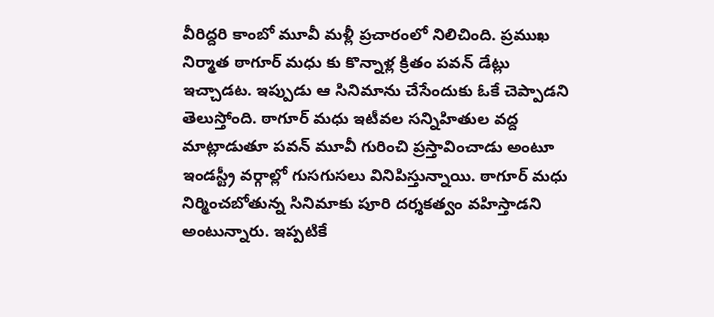వీరిద్దరి కాంబో మూవీ మళ్లీ ప్రచారంలో నిలిచింది. ప్రముఖ నిర్మాత ఠాగూర్ మధు కు కొన్నాళ్ల క్రితం పవన్ డేట్లు ఇచ్చాడట. ఇప్పుడు ఆ సినిమాను చేసేందుకు ఓకే చెప్పాడని తెలుస్తోంది. ఠాగూర్ మధు ఇటీవల సన్నిహితుల వద్ద మాట్లాడుతూ పవన్ మూవీ గురించి ప్రస్తావించాడు అంటూ ఇండస్ట్రీ వర్గాల్లో గుసగుసలు వినిపిస్తున్నాయి. ఠాగూర్ మధు నిర్మించబోతున్న సినిమాకు పూరి దర్శకత్వం వహిస్తాడని అంటున్నారు. ఇప్పటికే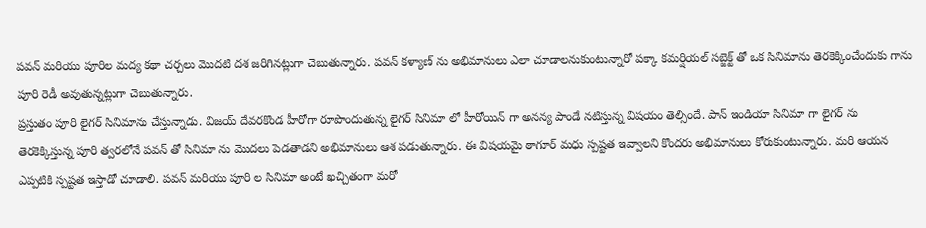పవన్ మరియు పూరిల మద్య కథా చర్చలు మొదటి దశ జరిగినట్లుగా చెబుతున్నారు. పవన్ కళ్యాణ్ ను అభిమానులు ఎలా చూడాలనుకుంటున్నారో పక్కా కమర్షియల్ సబ్జెక్ట్ తో ఒక సినిమాను తెరకెక్కించేందుకు గాను పూరి రెడీ అవుతున్నట్లుగా చెబుతున్నారు.
ప్రస్తుతం పూరి లైగర్ సినిమాను చేస్తున్నాడు. విజయ్ దేవరకొండ హీరోగా రూపొందుతున్న లైగర్ సినిమా లో హీరోయిన్ గా అనన్య పాండే నటిస్తున్న విషయం తెల్సిందే. పాన్ ఇండియా సినిమా గా లైగర్ ను తెరకెక్కిస్తున్న పూరి త్వరలోనే పవన్ తో సినిమా ను మొదలు పెడతాడని అభిమానులు ఆశ పడుతున్నారు. ఈ విషయమై ఠాగూర్ మధు స్పష్టత ఇవ్వాలని కొందరు అభిమానులు కోరుకుంటున్నారు. మరి ఆయన ఎప్పటికి స్పష్టత ఇస్తాడో చూడాలి. పవన్ మరియు పూరి ల సినిమా అంటే ఖచ్చితంగా మరో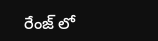రేంజ్ లో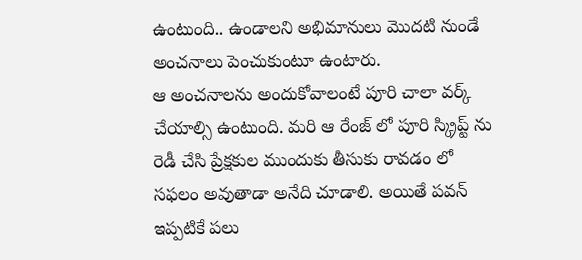ఉంటుంది.. ఉండాలని అభిమానులు మొదటి నుండే అంచనాలు పెంచుకుంటూ ఉంటారు.
ఆ అంచనాలను అందుకోవాలంటే పూరి చాలా వర్క్ చేయాల్సి ఉంటుంది. మరి ఆ రేంజ్ లో పూరి స్క్రిప్ట్ ను రెడీ చేసి ప్రేక్షకుల ముందుకు తీసుకు రావడం లో సఫలం అవుతాడా అనేది చూడాలి. అయితే పవన్ ఇప్పటికే పలు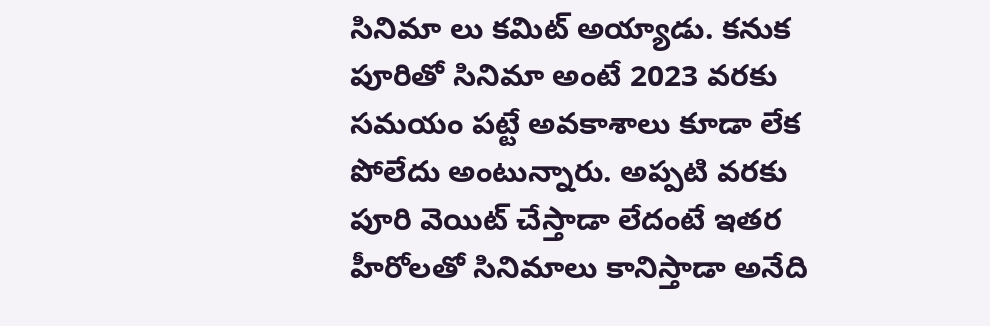సినిమా లు కమిట్ అయ్యాడు. కనుక పూరితో సినిమా అంటే 2023 వరకు సమయం పట్టే అవకాశాలు కూడా లేక పోలేదు అంటున్నారు. అప్పటి వరకు పూరి వెయిట్ చేస్తాడా లేదంటే ఇతర హీరోలతో సినిమాలు కానిస్తాడా అనేది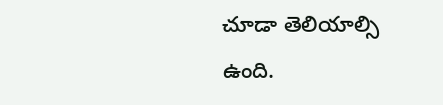చూడా తెలియాల్సి ఉంది.